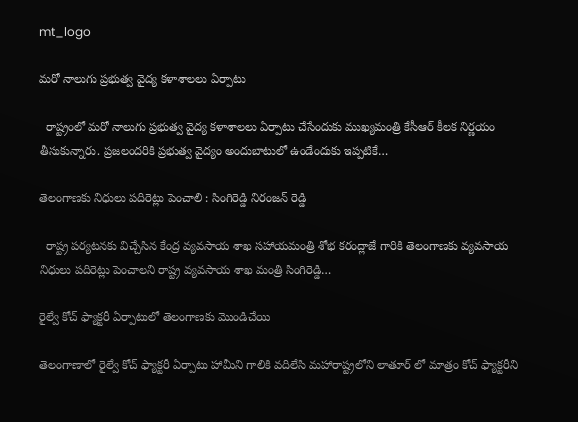mt_logo

మరో నాలుగు ప్రభుత్వ వైద్య కళాశాలలు ఏర్పాటు

  రాష్ట్రంలో మరో నాలుగు ప్రభుత్వ వైద్య కళాశాలలు ఏర్పాటు చేసేందుకు ముఖ్యమంత్రి కేసీఆర్ కీలక నిర్ణయం తీసుకున్నారు. ప్రజలందరికి ప్రభుత్వ వైద్యం అందుబాటులో ఉండేందుకు ఇప్పటికే…

తెలంగాణకు నిధులు పదిరెట్లు పెంచాలి : సింగిరెడ్డి నిరంజన్ రెడ్డి

  రాష్ట్ర పర్యటనకు విచ్చేసిన కేంద్ర వ్యవసాయ శాఖ సహాయమంత్రి శోభ కరంద్లాజే గారికి తెలంగాణకు వ్యవసాయ నిధులు పదిరెట్లు పెంచాలని రాష్ట్ర వ్యవసాయ శాఖ మంత్రి సింగిరెడ్డి…

రైల్వే కోచ్ ఫ్యాక్టరీ ఏర్పాటులో తెలంగాణకు మొండిచేయి

తెలంగాణాలో రైల్వే కోచ్ ఫ్యాక్టరీ ఏర్పాటు హామీని గాలికి వదిలేసి మహారాష్ట్రలోని లాతూర్ లో మాత్రం కోచ్ ఫ్యాక్టరీని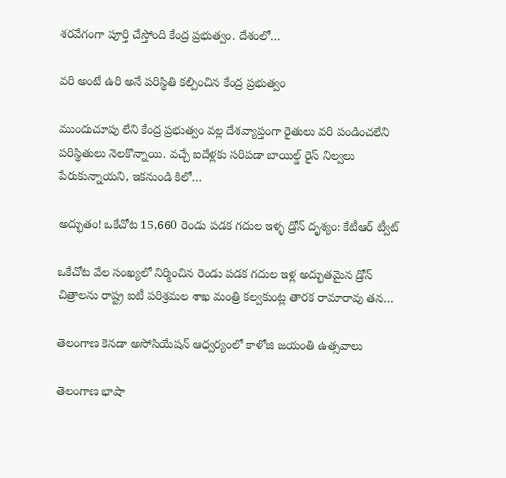శరవేగంగా పూర్తి చేస్తోంది కేంద్ర ప్రభుత్వం. దేశంలో…

వరి అంటే ఉరి అనే పరిస్థితి కల్పించిన కేంద్ర ప్రభుత్వం

ముందుచూపు లేని కేంద్ర ప్రభుత్వం వల్ల దేశవ్యాప్తంగా రైతులు వరి పండించలేని పరిస్థితులు నెలకొన్నాయి. వచ్చే ఐదేళ్లకు సరిపడా బాయిల్డ్ రైస్ నిల్వలు పేరుకున్నాయని, ఇకనుండి కిలో…

అద్భుతం! ఒకేచోట 15,660 రెండు పడక గదుల ఇళ్ళ డ్రోన్ దృశ్యం: కేటీఆర్ ట్వీట్

ఒకేచోట వేల సంఖ్యలో నిర్మించిన రెండు పడక గదుల ఇళ్ల అద్భుతమైన డ్రోన్ చిత్రాలను రాష్ట్ర ఐటీ పరిశ్రమల శాఖ మంత్రి కల్వకుంట్ల తారక రామారావు తన…

తెలంగాణ కెనడా అసోసియేషన్ ఆధ్వర్యంలో కాళోజి జయంతి ఉత్సవాలు

తెలంగాణ భాషా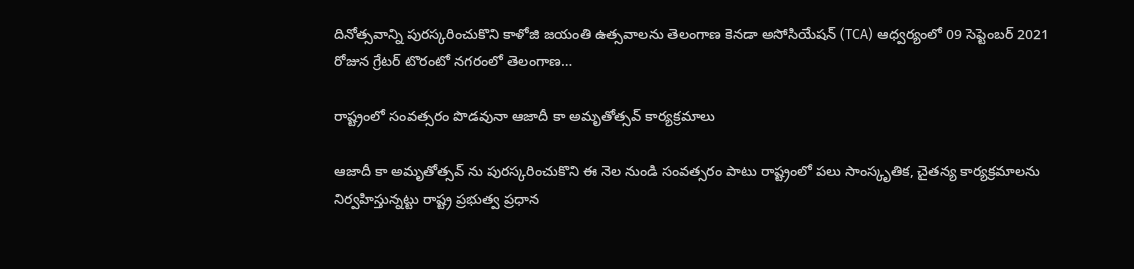దినోత్సవాన్ని పురస్కరించుకొని కాళోజి జయంతి ఉత్సవాలను తెలంగాణ కెనడా అసోసియేషన్ (TCA) ఆధ్వర్యంలో 09 సెప్టెంబర్ 2021 రోజున గ్రేటర్ టొరంటో నగరంలో తెలంగాణ…

రాష్ట్రంలో సంవత్సరం పొడవునా ఆజాదీ కా అమృతోత్సవ్ కార్యక్రమాలు

ఆజాదీ కా అమృతోత్సవ్ ను పురస్కరించుకొని ఈ నెల నుండి సంవత్సరం పాటు రాష్ట్రంలో పలు సాంస్కృతిక, చైతన్య కార్యక్రమాలను నిర్వహిస్తున్నట్టు రాష్ట్ర ప్రభుత్వ ప్రధాన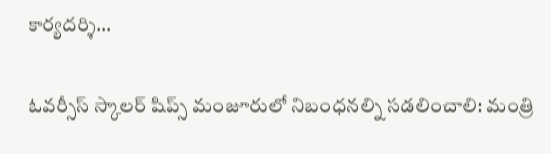కార్యదర్శి…

ఓవర్సీస్ స్కాలర్ షిప్స్ మంజూరులో నిబంధనల్ని సడలించాలి: మంత్రి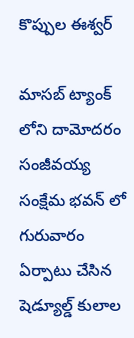కొప్పుల ఈశ్వర్

మాసబ్ ట్యాంక్ లోని దామోదరం సంజీవయ్య సంక్షేమ భవన్ లో గురువారం ఏర్పాటు చేసిన షెడ్యూల్డ్ కులాల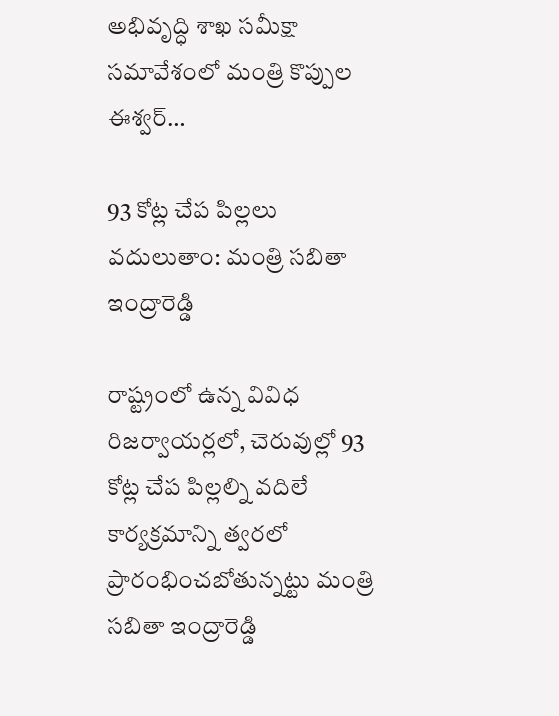అభివృద్ధి శాఖ సమీక్షా సమావేశంలో మంత్రి కొప్పుల ఈశ్వర్…

93 కోట్ల చేప పిల్లలు వదులుతాం: మంత్రి సబితా ఇంద్రారెడ్డి

రాష్ట్రంలో ఉన్న వివిధ రిజర్వాయర్లలో, చెరువుల్లో 93 కోట్ల చేప పిల్లల్ని వదిలే కార్యక్రమాన్ని త్వరలో ప్రారంభించబోతున్నట్టు మంత్రి సబితా ఇంద్రారెడ్డి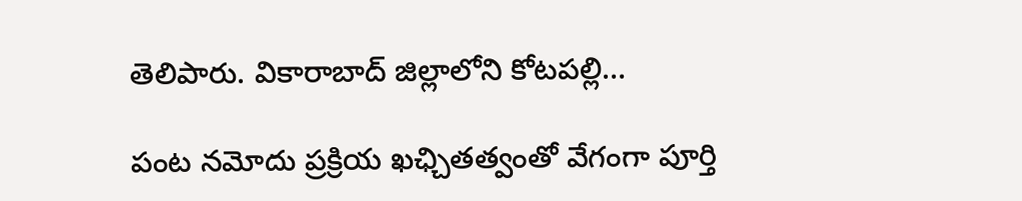తెలిపారు. వికారాబాద్ జిల్లాలోని కోటపల్లి…

పంట నమోదు ప్రక్రియ ఖఛ్చితత్వంతో వేగంగా పూర్తి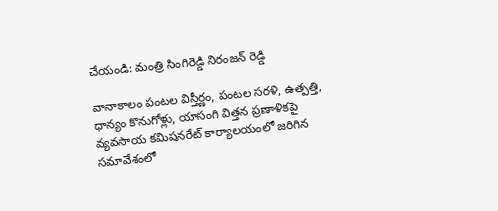చేయండి: మంత్రి సింగిరెడ్డి నిరంజన్ రెడ్డి

వానాకాలం పంటల విస్తీర్ణం, పంటల సరళి, ఉత్పత్తి, ధాన్యం కొనుగోళ్లు, యాసంగి విత్తన ప్రణాళికపై వ్యవసాయ కమిషనరేట్ కార్యాలయంలో జరిగిన సమావేశంలో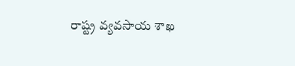రాష్ట్ర వ్యవసాయ శాఖ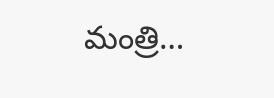మంత్రి…